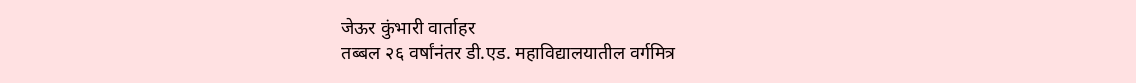जेऊर कुंभारी वार्ताहर
तब्बल २६ वर्षांनंतर डी.एड. महाविद्यालयातील वर्गमित्र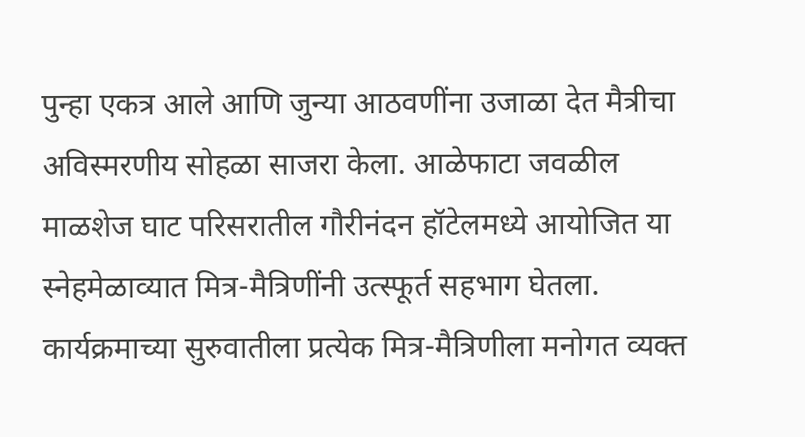पुन्हा एकत्र आले आणि जुन्या आठवणींना उजाळा देत मैत्रीचा अविस्मरणीय सोहळा साजरा केला. आळेफाटा जवळील माळशेज घाट परिसरातील गौरीनंदन हॉटेलमध्ये आयोजित या स्नेहमेळाव्यात मित्र-मैत्रिणींनी उत्स्फूर्त सहभाग घेतला.
कार्यक्रमाच्या सुरुवातीला प्रत्येक मित्र-मैत्रिणीला मनोगत व्यक्त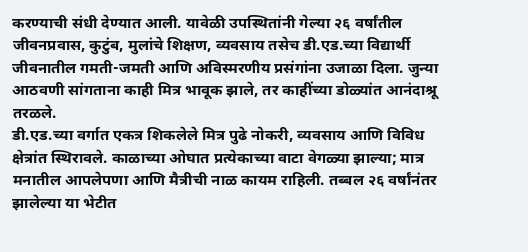करण्याची संधी देण्यात आली. यावेळी उपस्थितांनी गेल्या २६ वर्षांतील जीवनप्रवास, कुटुंब, मुलांचे शिक्षण, व्यवसाय तसेच डी.एड.च्या विद्यार्थी जीवनातील गमती-जमती आणि अविस्मरणीय प्रसंगांना उजाळा दिला. जुन्या आठवणी सांगताना काही मित्र भावूक झाले, तर काहींच्या डोळ्यांत आनंदाश्रू तरळले.
डी.एड.च्या वर्गात एकत्र शिकलेले मित्र पुढे नोकरी, व्यवसाय आणि विविध क्षेत्रांत स्थिरावले. काळाच्या ओघात प्रत्येकाच्या वाटा वेगळ्या झाल्या; मात्र मनातील आपलेपणा आणि मैत्रीची नाळ कायम राहिली. तब्बल २६ वर्षांनंतर झालेल्या या भेटीत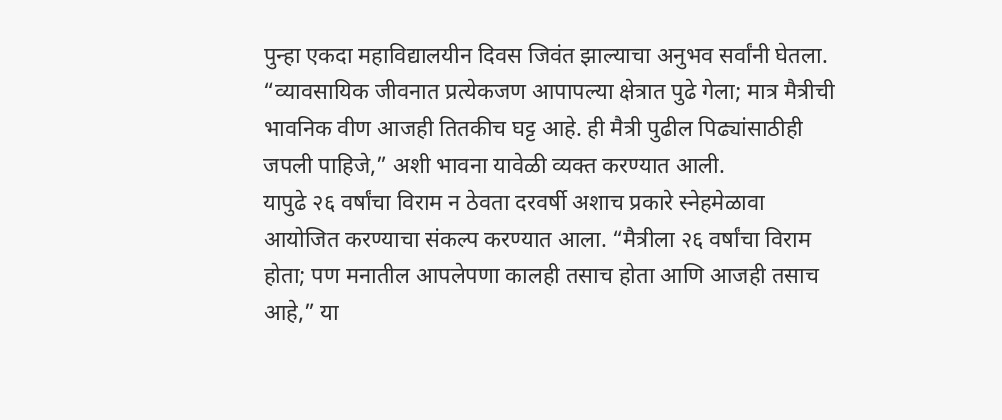पुन्हा एकदा महाविद्यालयीन दिवस जिवंत झाल्याचा अनुभव सर्वांनी घेतला.
“व्यावसायिक जीवनात प्रत्येकजण आपापल्या क्षेत्रात पुढे गेला; मात्र मैत्रीची भावनिक वीण आजही तितकीच घट्ट आहे. ही मैत्री पुढील पिढ्यांसाठीही जपली पाहिजे,” अशी भावना यावेळी व्यक्त करण्यात आली.
यापुढे २६ वर्षांचा विराम न ठेवता दरवर्षी अशाच प्रकारे स्नेहमेळावा आयोजित करण्याचा संकल्प करण्यात आला. “मैत्रीला २६ वर्षांचा विराम होता; पण मनातील आपलेपणा कालही तसाच होता आणि आजही तसाच आहे,” या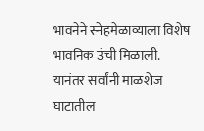भावनेने स्नेहमेळाव्याला विशेष भावनिक उंची मिळाली.
यानंतर सर्वांनी माळशेज घाटातील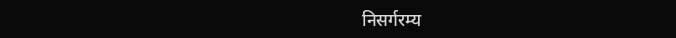निसर्गरम्य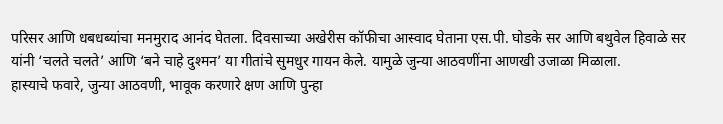परिसर आणि धबधब्यांचा मनमुराद आनंद घेतला. दिवसाच्या अखेरीस कॉफीचा आस्वाद घेताना एस.पी. घोडके सर आणि बथुवेल हिवाळे सर यांनी ‘चलते चलते’ आणि ‘बने चाहे दुश्मन’ या गीतांचे सुमधुर गायन केले. यामुळे जुन्या आठवणींना आणखी उजाळा मिळाला.
हास्याचे फवारे, जुन्या आठवणी, भावूक करणारे क्षण आणि पुन्हा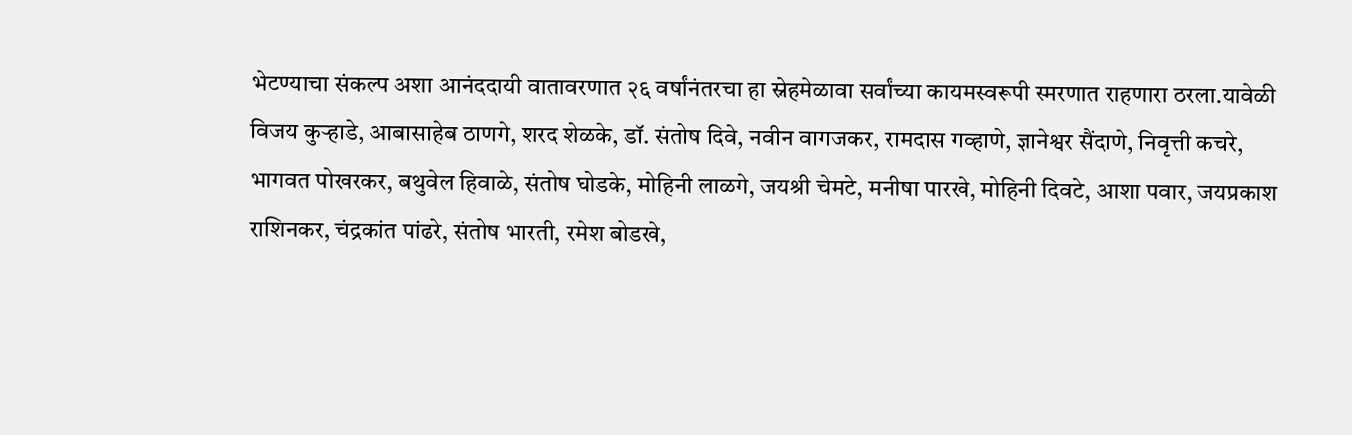भेटण्याचा संकल्प अशा आनंददायी वातावरणात २६ वर्षांनंतरचा हा स्नेहमेळावा सर्वांच्या कायमस्वरूपी स्मरणात राहणारा ठरला.यावेळी
विजय कुऱ्हाडे, आबासाहेब ठाणगे, शरद शेळके, डॉ. संतोष दिवे, नवीन वागजकर, रामदास गव्हाणे, ज्ञानेश्वर सैंदाणे, निवृत्ती कचरे, भागवत पोखरकर, बथुवेल हिवाळे, संतोष घोडके, मोहिनी लाळगे, जयश्री चेमटे, मनीषा पारखे, मोहिनी दिवटे, आशा पवार, जयप्रकाश राशिनकर, चंद्रकांत पांढरे, संतोष भारती, रमेश बोडखे,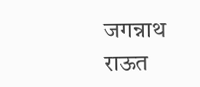जगन्नाथ राऊत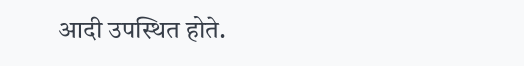आदी उपस्थित होते.